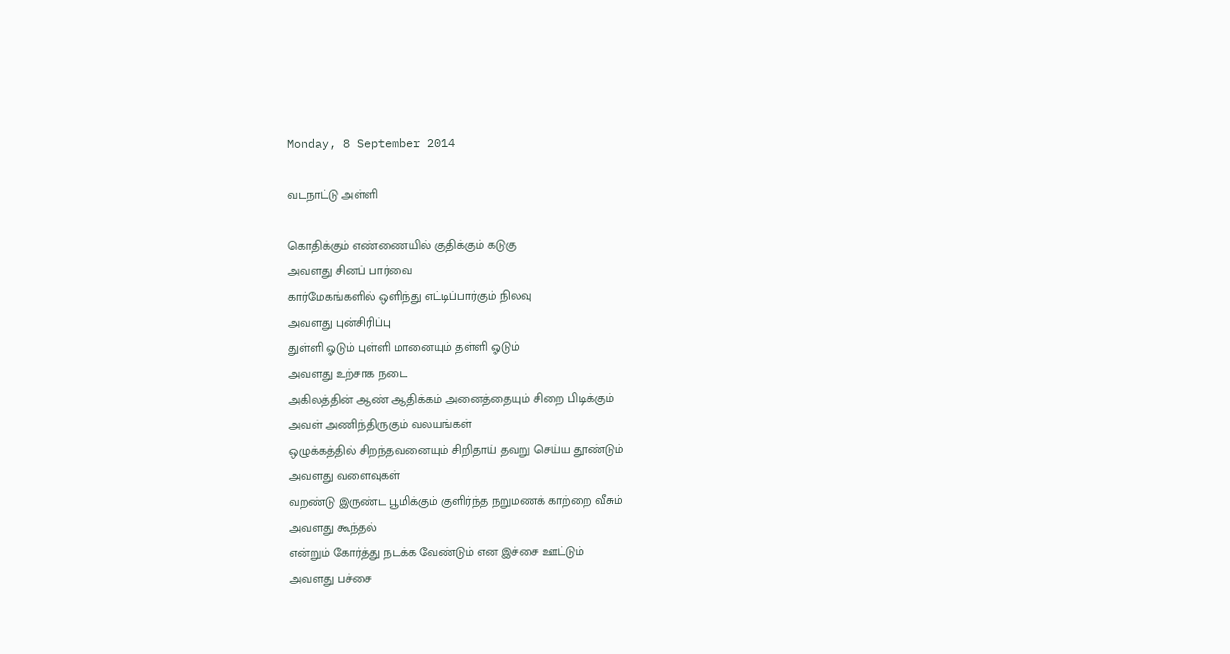Monday, 8 September 2014

வடநாட்டு அள்ளி

கொதிக்கும் எண்ணையில் குதிக்கும் கடுகு
அவளது சினப் பார்வை
கார்மேகங்களில் ஒளிந்து எட்டிப்பார்கும் நிலவு
அவளது புன்சிரிப்பு
துள்ளி ஓடும் புள்ளி மானையும் தள்ளி ஓடும்
அவளது உற்சாக நடை
அகிலத்தின் ஆண் ஆதிக்கம் அனைத்தையும் சிறை பிடிக்கும்
அவள் அணிந்திருகும் வலயங்கள்
ஒழுக்கத்தில் சிறந்தவனையும் சிறிதாய் தவறு செய்ய தூண்டும்
அவளது வளைவுகள்
வறண்டு இருண்ட பூமிக்கும் குளிர்ந்த நறுமணக் காற்றை வீசும்
அவளது கூந்தல்
என்றும் கோர்த்து நடக்க வேண்டும் என இச்சை ஊட்டும்
அவளது பச்சை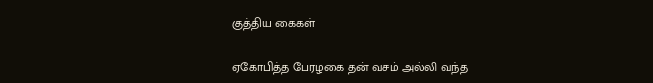குத்திய கைகள்

ஏகோபித்த பேரழகை தன் வசம் அல்லி வந்த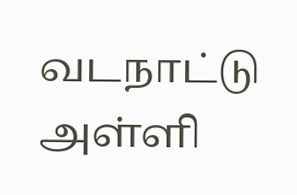வடநாட்டு அள்ளி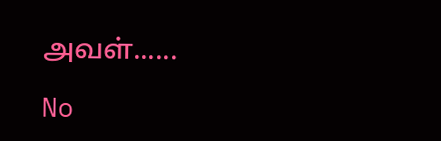அவள்......

No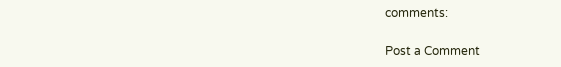comments:

Post a Comment